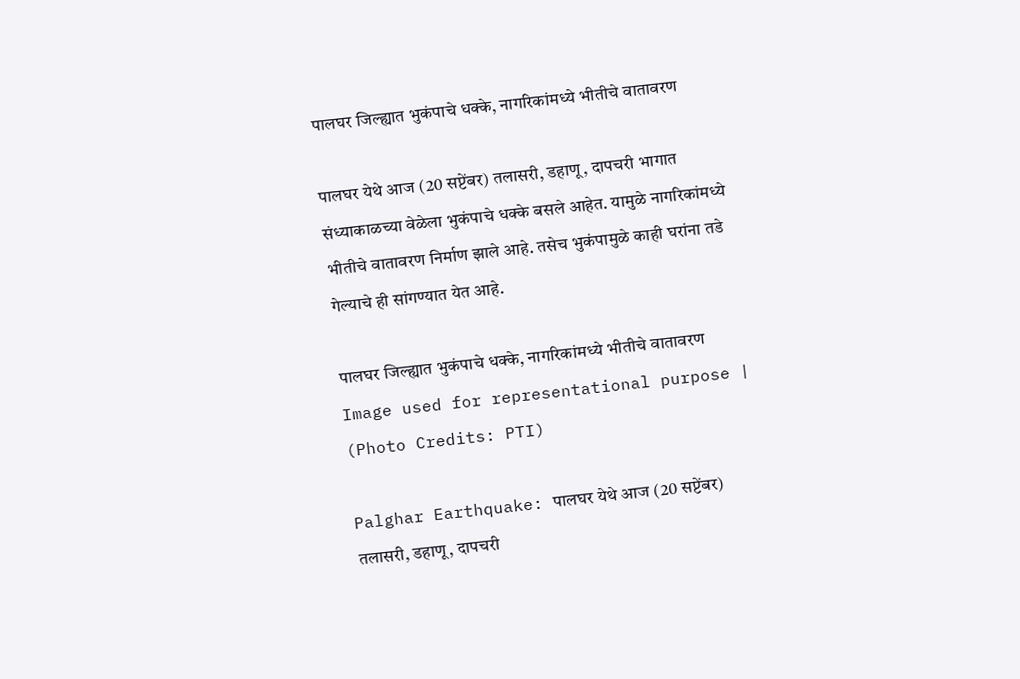पालघर जिल्ह्यात भुकंपाचे धक्के, नागरिकांमध्ये भीतीचे वातावरण

पालघर येथे आज (20 सप्टेंबर) तलासरी, डहाणू, दापचरी भागात संध्याकाळच्या वेळेला भुकंपाचे धक्के बसले आहेत. यामुळे नागरिकांमध्ये भीतीचे वातावरण निर्माण झाले आहे. तसेच भुकंपामुळे काही घरांना तडे गेल्याचे ही सांगण्यात येत आहे.

पालघर जिल्ह्यात भुकंपाचे धक्के, नागरिकांमध्ये भीतीचे वातावरण
Image used for representational purpose | (Photo Credits: PTI)

Palghar Earthquake: पालघर येथे आज (20 सप्टेंबर) तलासरी, डहाणू, दापचरी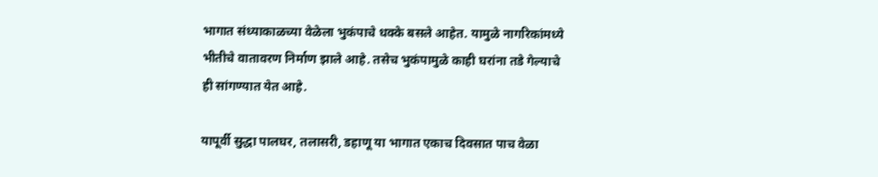भागात संध्याकाळच्या वेळेला भुकंपाचे धक्के बसले आहेत. यामुळे नागरिकांमध्ये भीतीचे वातावरण निर्माण झाले आहे. तसेच भुकंपामुळे काही घरांना तडे गेल्याचे ही सांगण्यात येत आहे.

यापूर्वी सुद्धा पालघर, तलासरी, डहाणू या भागात एकाच दिवसात पाच वेळा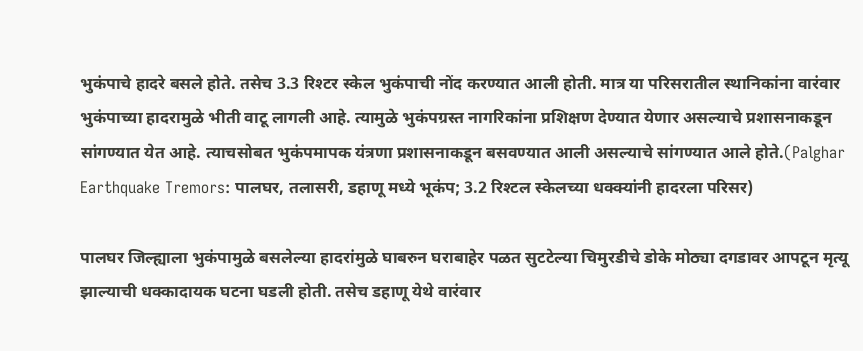भुकंपाचे हादरे बसले होते. तसेच 3.3 रिश्टर स्केल भुकंपाची नोंद करण्यात आली होती. मात्र या परिसरातील स्थानिकांना वारंवार भुकंपाच्या हादरामुळे भीती वाटू लागली आहे. त्यामुळे भुकंपग्रस्त नागरिकांना प्रशिक्षण देण्यात येणार असल्याचे प्रशासनाकडून सांगण्यात येत आहे. त्याचसोबत भुकंपमापक यंत्रणा प्रशासनाकडून बसवण्यात आली असल्याचे सांगण्यात आले होते.(Palghar Earthquake Tremors: पालघर, तलासरी, डहाणू मध्ये भूकंप; 3.2 रिश्टल स्केलच्या धक्क्यांनी हादरला परिसर)

पालघर जिल्ह्याला भुकंपामुळे बसलेल्या हादरांमुळे घाबरुन घराबाहेर पळत सुटटेल्या चिमुरडीचे डोके मोठ्या दगडावर आपटून मृत्यू झाल्याची धक्कादायक घटना घडली होती. तसेच डहाणू येथे वारंवार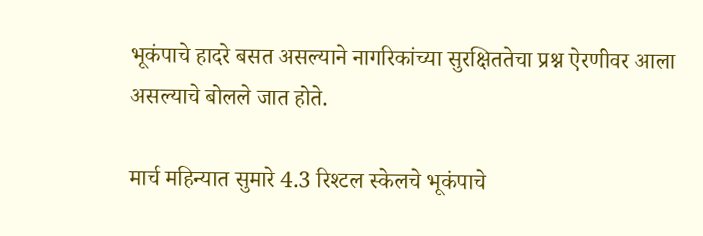भूकंपाचे हादरे बसत असल्याने नागरिकांच्या सुरक्षिततेचा प्रश्न ऐरणीवर आला असल्याचे बोलले जात होते.

मार्च महिन्यात सुमारे 4.3 रिश्टल स्केलचे भूकंपाचे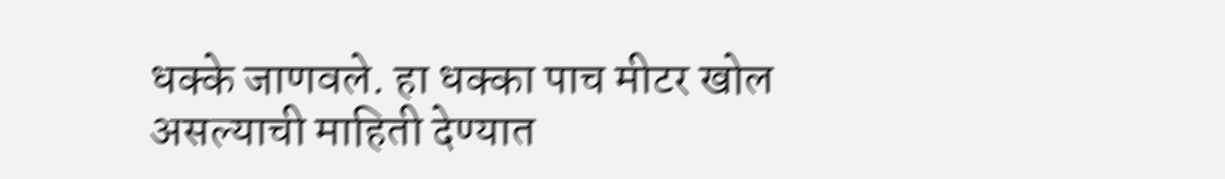धक्के जाणवले. हा धक्का पाच मीटर खोल असल्याची माहिती देण्यात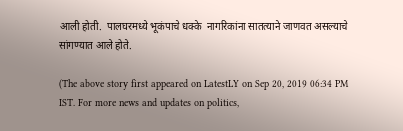आली होती.  पालघरमध्ये भूकंपाचे धक्के  नागरिकांना सातत्याने जाणवत असल्याचे सांगण्यात आले होते.

(The above story first appeared on LatestLY on Sep 20, 2019 06:34 PM IST. For more news and updates on politics,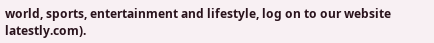world, sports, entertainment and lifestyle, log on to our website latestly.com).